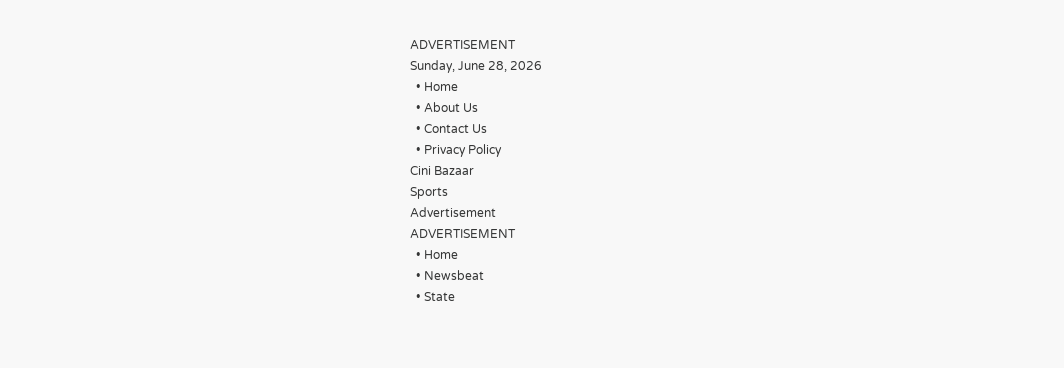ADVERTISEMENT
Sunday, June 28, 2026
  • Home
  • About Us
  • Contact Us
  • Privacy Policy
Cini Bazaar
Sports
Advertisement
ADVERTISEMENT
  • Home
  • Newsbeat
  • State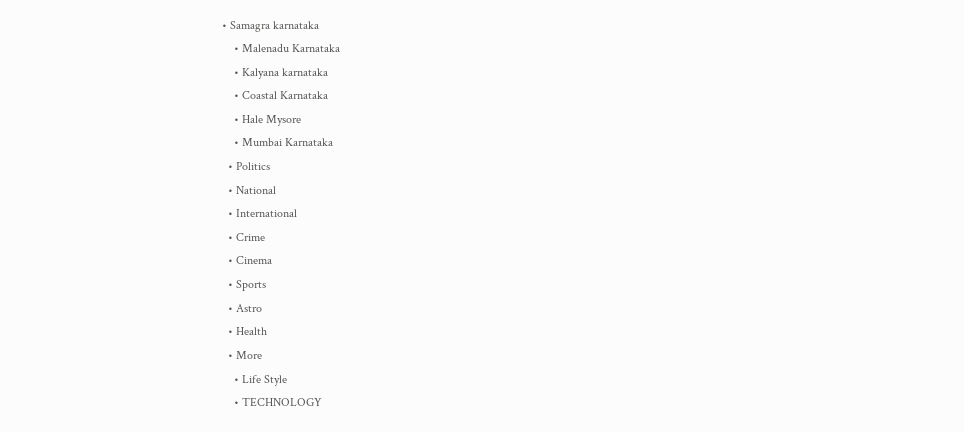• Samagra karnataka
    • Malenadu Karnataka
    • Kalyana karnataka
    • Coastal Karnataka
    • Hale Mysore
    • Mumbai Karnataka
  • Politics
  • National
  • International
  • Crime
  • Cinema
  • Sports
  • Astro
  • Health
  • More
    • Life Style
    • TECHNOLOGY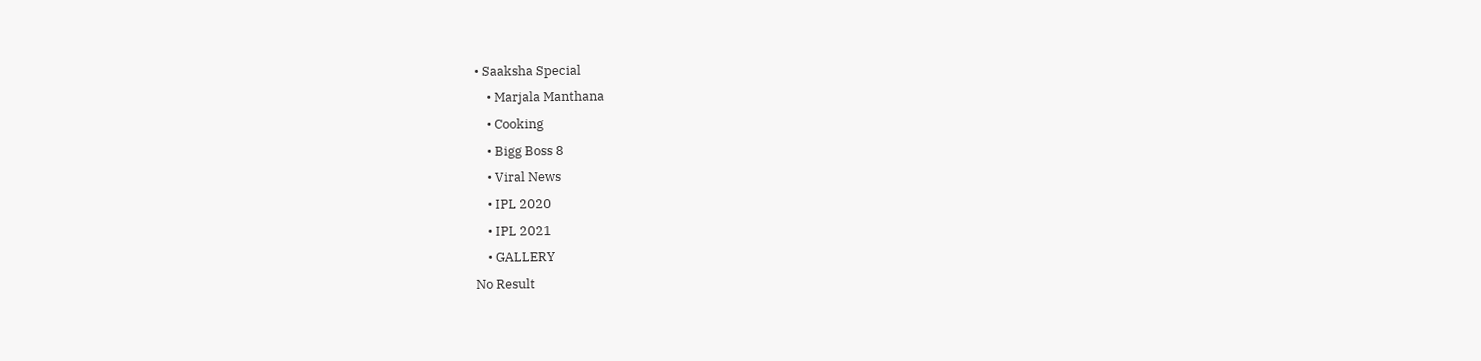• Saaksha Special
    • Marjala Manthana
    • Cooking
    • Bigg Boss 8
    • Viral News
    • IPL 2020
    • IPL 2021
    • GALLERY
No Result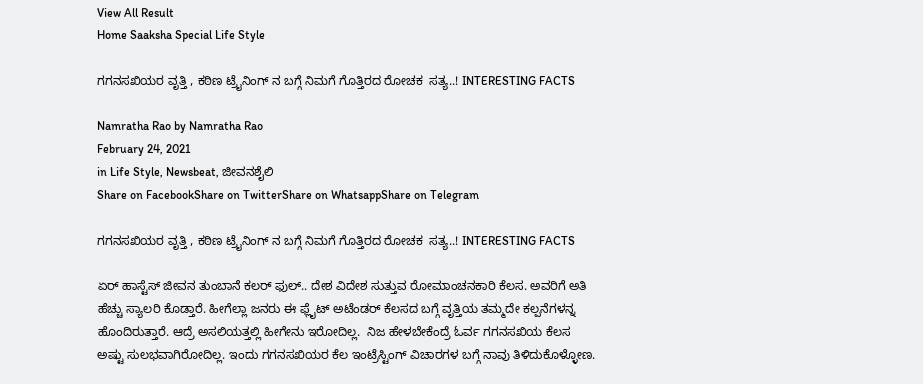View All Result
Home Saaksha Special Life Style

ಗಗನಸಖಿಯರ ವೃತ್ತಿ , ಕಠಿಣ ಟ್ರೈನಿಂಗ್ ನ ಬಗ್ಗೆ ನಿಮಗೆ ಗೊತ್ತಿರದ ರೋಚಕ  ಸತ್ಯ..! INTERESTING FACTS

Namratha Rao by Namratha Rao
February 24, 2021
in Life Style, Newsbeat, ಜೀವನಶೈಲಿ
Share on FacebookShare on TwitterShare on WhatsappShare on Telegram

ಗಗನಸಖಿಯರ ವೃತ್ತಿ , ಕಠಿಣ ಟ್ರೈನಿಂಗ್ ನ ಬಗ್ಗೆ ನಿಮಗೆ ಗೊತ್ತಿರದ ರೋಚಕ  ಸತ್ಯ..! INTERESTING FACTS

ಏರ್ ಹಾಸ್ಟೆಸ್ ಜೀವನ ತುಂಬಾನೆ ಕಲರ್ ಫುಲ್.. ದೇಶ ವಿದೇಶ ಸುತ್ತುವ ರೋಮಾಂಚನಕಾರಿ ಕೆಲಸ. ಅವರಿಗೆ ಅತಿ ಹೆಚ್ಚು ಸ್ಯಾಲರಿ ಕೊಡ್ತಾರೆ. ಹೀಗೆಲ್ಲಾ ಜನರು ಈ ಫ್ಲೈಟ್ ಅಟೆಂಡರ್ ಕೆಲಸದ ಬಗ್ಗೆ ವೃತ್ತಿಯ ತಮ್ಮದೇ ಕಲ್ಪನೆಗಳನ್ನ ಹೊಂದಿರುತ್ತಾರೆ. ಆದ್ರೆ ಅಸಲಿಯತ್ತಲ್ಲಿ ಹೀಗೇನು ಇರೋದಿಲ್ಲ.  ನಿಜ ಹೇಳಬೇಕೆಂದ್ರೆ ಓರ್ವ ಗಗನಸಖಿಯ ಕೆಲಸ ಅಷ್ಟು ಸುಲಭವಾಗಿರೋದಿಲ್ಲ. ಇಂದು ಗಗನಸಖಿಯರ ಕೆಲ ಇಂಟ್ರೆಸ್ಟಿಂಗ್ ವಿಚಾರಗಳ ಬಗ್ಗೆ ನಾವು ತಿಳಿದುಕೊಳ್ಳೋಣ.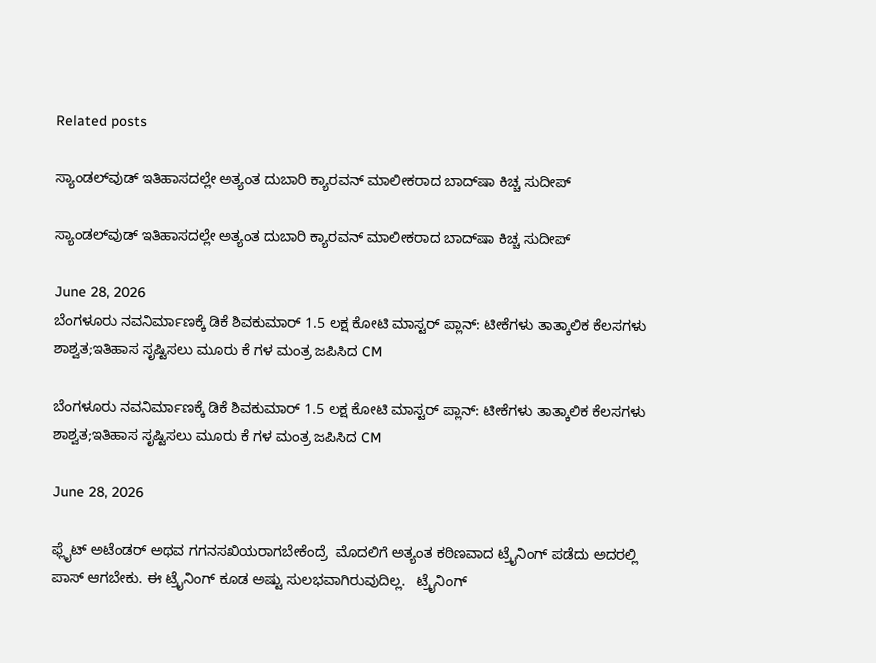Related posts

ಸ್ಯಾಂಡಲ್‌ವುಡ್ ಇತಿಹಾಸದಲ್ಲೇ ಅತ್ಯಂತ ದುಬಾರಿ ಕ್ಯಾರವನ್ ಮಾಲೀಕರಾದ ಬಾದ್‌ಷಾ ಕಿಚ್ಚ ಸುದೀಪ್

ಸ್ಯಾಂಡಲ್‌ವುಡ್ ಇತಿಹಾಸದಲ್ಲೇ ಅತ್ಯಂತ ದುಬಾರಿ ಕ್ಯಾರವನ್ ಮಾಲೀಕರಾದ ಬಾದ್‌ಷಾ ಕಿಚ್ಚ ಸುದೀಪ್

June 28, 2026
ಬೆಂಗಳೂರು ನವನಿರ್ಮಾಣಕ್ಕೆ ಡಿಕೆ ಶಿವಕುಮಾರ್ 1.5 ಲಕ್ಷ ಕೋಟಿ ಮಾಸ್ಟರ್ ಪ್ಲಾನ್: ಟೀಕೆಗಳು ತಾತ್ಕಾಲಿಕ ಕೆಲಸಗಳು ಶಾಶ್ವತ;ಇತಿಹಾಸ ಸೃಷ್ಟಿಸಲು ಮೂರು ಕೆ ಗಳ ಮಂತ್ರ ಜಪಿಸಿದ CM

ಬೆಂಗಳೂರು ನವನಿರ್ಮಾಣಕ್ಕೆ ಡಿಕೆ ಶಿವಕುಮಾರ್ 1.5 ಲಕ್ಷ ಕೋಟಿ ಮಾಸ್ಟರ್ ಪ್ಲಾನ್: ಟೀಕೆಗಳು ತಾತ್ಕಾಲಿಕ ಕೆಲಸಗಳು ಶಾಶ್ವತ;ಇತಿಹಾಸ ಸೃಷ್ಟಿಸಲು ಮೂರು ಕೆ ಗಳ ಮಂತ್ರ ಜಪಿಸಿದ CM

June 28, 2026

ಫ್ಲೈಟ್ ಅಟೆಂಡರ್ ಅಥವ ಗಗನಸಖಿಯರಾಗಬೇಕೆಂದ್ರೆ  ಮೊದಲಿಗೆ ಅತ್ಯಂತ ಕಠಿಣವಾದ ಟ್ರೈನಿಂಗ್ ಪಡೆದು ಅದರಲ್ಲಿ ಪಾಸ್ ಆಗಬೇಕು. ಈ ಟ್ರೈನಿಂಗ್ ಕೂಡ ಅಷ್ಟು ಸುಲಭವಾಗಿರುವುದಿಲ್ಲ.   ಟ್ರೈನಿಂಗ್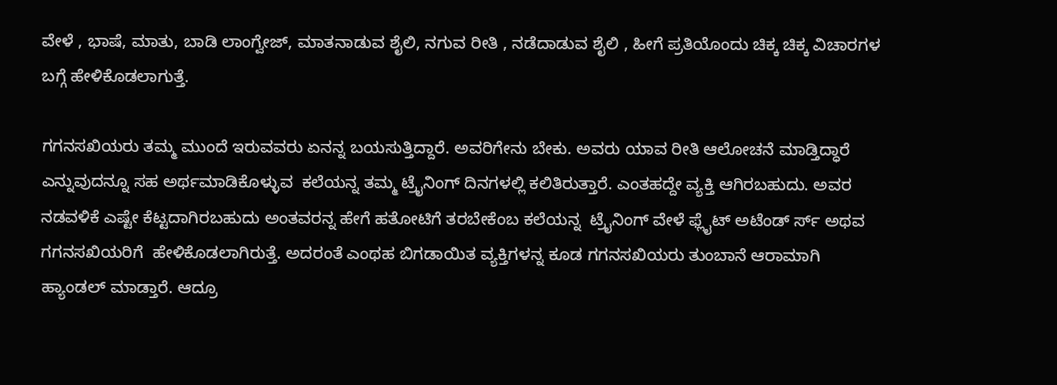ವೇಳೆ , ಭಾಷೆ, ಮಾತು, ಬಾಡಿ ಲಾಂಗ್ವೇಜ್, ಮಾತನಾಡುವ ಶೈಲಿ, ನಗುವ ರೀತಿ , ನಡೆದಾಡುವ ಶೈಲಿ , ಹೀಗೆ ಪ್ರತಿಯೊಂದು ಚಿಕ್ಕ ಚಿಕ್ಕ ವಿಚಾರಗಳ ಬಗ್ಗೆ ಹೇಳಿಕೊಡಲಾಗುತ್ತೆ.

ಗಗನಸಖಿಯರು ತಮ್ಮ ಮುಂದೆ ಇರುವವರು ಏನನ್ನ ಬಯಸುತ್ತಿದ್ದಾರೆ. ಅವರಿಗೇನು ಬೇಕು. ಅವರು ಯಾವ ರೀತಿ ಆಲೋಚನೆ ಮಾಡ್ತಿದ್ಧಾರೆ ಎನ್ನುವುದನ್ನೂ ಸಹ ಅರ್ಥಮಾಡಿಕೊಳ್ಳುವ  ಕಲೆಯನ್ನ ತಮ್ಮ ಟ್ರೈನಿಂಗ್ ದಿನಗಳಲ್ಲಿ ಕಲಿತಿರುತ್ತಾರೆ. ಎಂತಹದ್ದೇ ವ್ಯಕ್ತಿ ಆಗಿರಬಹುದು. ಅವರ ನಡವಳಿಕೆ ಎಷ್ಟೇ ಕೆಟ್ಟದಾಗಿರಬಹುದು ಅಂತವರನ್ನ ಹೇಗೆ ಹತೋಟಿಗೆ ತರಬೇಕೆಂಬ ಕಲೆಯನ್ನ  ಟ್ರೈನಿಂಗ್ ವೇಳೆ ಫ್ಲೈಟ್ ಅಟೆಂಡ್ ರ್ಸ್ ಅಥವ ಗಗನಸಖಿಯರಿಗೆ  ಹೇಳಿಕೊಡಲಾಗಿರುತ್ತೆ. ಅದರಂತೆ ಎಂಥಹ ಬಿಗಡಾಯಿತ ವ್ಯಕ್ತಿಗಳನ್ನ ಕೂಡ ಗಗನಸಖಿಯರು ತುಂಬಾನೆ ಆರಾಮಾಗಿ ಹ್ಯಾಂಡಲ್ ಮಾಡ್ತಾರೆ. ಆದ್ರೂ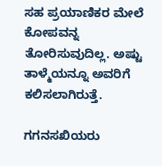ಸಹ ಪ್ರಯಾಣಿಕರ ಮೇಲೆ ಕೋಪವನ್ನ ತೋರಿಸುವುದಿಲ್ಲ. ಅಷ್ಟು  ತಾಳ್ಮೆಯನ್ನೂ ಅವರಿಗೆ ಕಲಿಸಲಾಗಿರುತ್ತೆ.

ಗಗನಸಖಿಯರು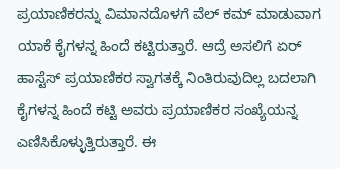ಪ್ರಯಾಣಿಕರನ್ನು ವಿಮಾನದೊಳಗೆ ವೆಲ್ ಕಮ್ ಮಾಡುವಾಗ ಯಾಕೆ ಕೈಗಳನ್ನ ಹಿಂದೆ ಕಟ್ಟಿರುತ್ತಾರೆ. ಆದ್ರೆ ಅಸಲಿಗೆ ಏರ್ ಹಾಸ್ಟೆಸ್ ಪ್ರಯಾಣಿಕರ ಸ್ವಾಗತಕ್ಕೆ ನಿಂತಿರುವುದಿಲ್ಲ ಬದಲಾಗಿ ಕೈಗಳನ್ನ ಹಿಂದೆ ಕಟ್ಟಿ ಅವರು ಪ್ರಯಾಣಿಕರ ಸಂಖ್ಯೆಯನ್ನ ಎಣಿಸಿಕೊಳ್ಳುತ್ತಿರುತ್ತಾರೆ. ಈ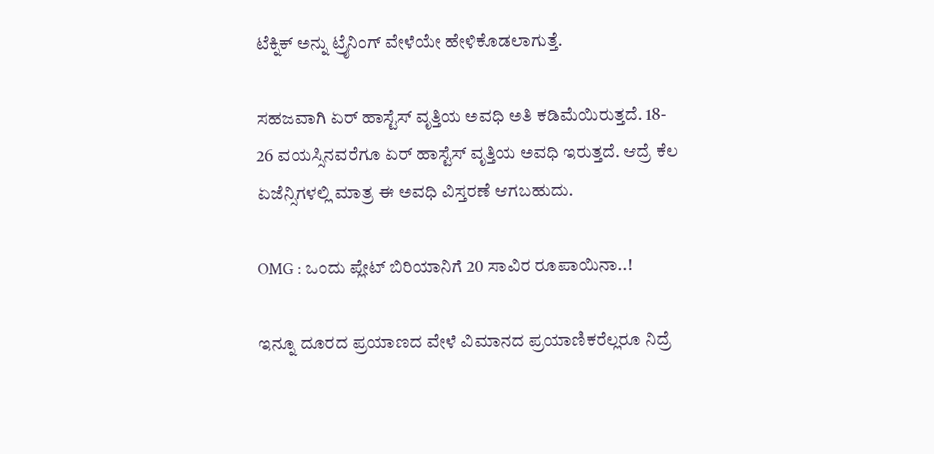ಟೆಕ್ನಿಕ್ ಅನ್ನು ಟ್ರೈನಿಂಗ್ ವೇಳೆಯೇ ಹೇಳಿಕೊಡಲಾಗುತ್ತೆ.

ಸಹಜವಾಗಿ ಏರ್ ಹಾಸ್ಟೆಸ್ ವೃತ್ತಿಯ ಅವಧಿ ಅತಿ ಕಡಿಮೆಯಿರುತ್ತದೆ. 18- 26 ವಯಸ್ಸಿನವರೆಗೂ ಏರ್ ಹಾಸ್ಟೆಸ್ ವೃತ್ತಿಯ ಅವಧಿ ಇರುತ್ತದೆ. ಆದ್ರೆ ಕೆಲ ಏಜೆನ್ಸಿಗಳಲ್ಲಿ ಮಾತ್ರ ಈ ಅವಧಿ ವಿಸ್ತರಣೆ ಆಗಬಹುದು.

OMG : ಒಂದು ಪ್ಲೇಟ್ ಬಿರಿಯಾನಿಗೆ 20 ಸಾವಿರ ರೂಪಾಯಿನಾ..!

ಇನ್ನೂ ದೂರದ ಪ್ರಯಾಣದ ವೇಳೆ ವಿಮಾನದ ಪ್ರಯಾಣಿಕರೆಲ್ಲರೂ ನಿದ್ರೆ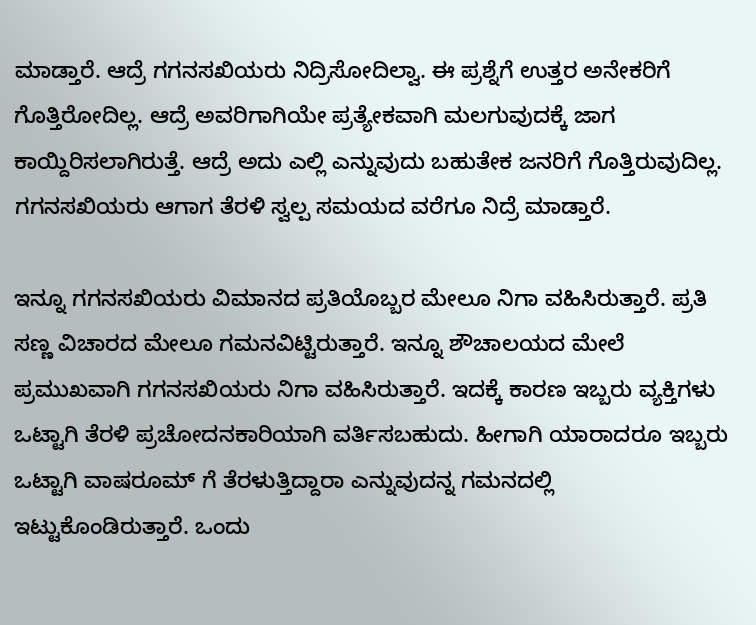ಮಾಡ್ತಾರೆ. ಆದ್ರೆ ಗಗನಸಖಿಯರು ನಿದ್ರಿಸೋದಿಲ್ವಾ. ಈ ಪ್ರಶ್ನೆಗೆ ಉತ್ತರ ಅನೇಕರಿಗೆ ಗೊತ್ತಿರೋದಿಲ್ಲ. ಆದ್ರೆ ಅವರಿಗಾಗಿಯೇ ಪ್ರತ್ಯೇಕವಾಗಿ ಮಲಗುವುದಕ್ಕೆ ಜಾಗ ಕಾಯ್ದಿರಿಸಲಾಗಿರುತ್ತೆ. ಆದ್ರೆ ಅದು ಎಲ್ಲಿ ಎನ್ನುವುದು ಬಹುತೇಕ ಜನರಿಗೆ ಗೊತ್ತಿರುವುದಿಲ್ಲ.  ಗಗನಸಖಿಯರು ಆಗಾಗ ತೆರಳಿ ಸ್ವಲ್ಪ ಸಮಯದ ವರೆಗೂ ನಿದ್ರೆ ಮಾಡ್ತಾರೆ.

ಇನ್ನೂ ಗಗನಸಖಿಯರು ವಿಮಾನದ ಪ್ರತಿಯೊಬ್ಬರ ಮೇಲೂ ನಿಗಾ ವಹಿಸಿರುತ್ತಾರೆ. ಪ್ರತಿ ಸಣ್ಣ ವಿಚಾರದ ಮೇಲೂ ಗಮನವಿಟ್ಟಿರುತ್ತಾರೆ. ಇನ್ನೂ ಶೌಚಾಲಯದ ಮೇಲೆ ಪ್ರಮುಖವಾಗಿ ಗಗನಸಖಿಯರು ನಿಗಾ ವಹಿಸಿರುತ್ತಾರೆ. ಇದಕ್ಕೆ ಕಾರಣ ಇಬ್ಬರು ವ್ಯಕ್ತಿಗಳು ಒಟ್ಟಾಗಿ ತೆರಳಿ ಪ್ರಚೋದನಕಾರಿಯಾಗಿ ವರ್ತಿಸಬಹುದು. ಹೀಗಾಗಿ ಯಾರಾದರೂ ಇಬ್ಬರು ಒಟ್ಟಾಗಿ ವಾಷರೂಮ್ ಗೆ ತೆರಳುತ್ತಿದ್ದಾರಾ ಎನ್ನುವುದನ್ನ ಗಮನದಲ್ಲಿ ಇಟ್ಟುಕೊಂಡಿರುತ್ತಾರೆ. ಒಂದು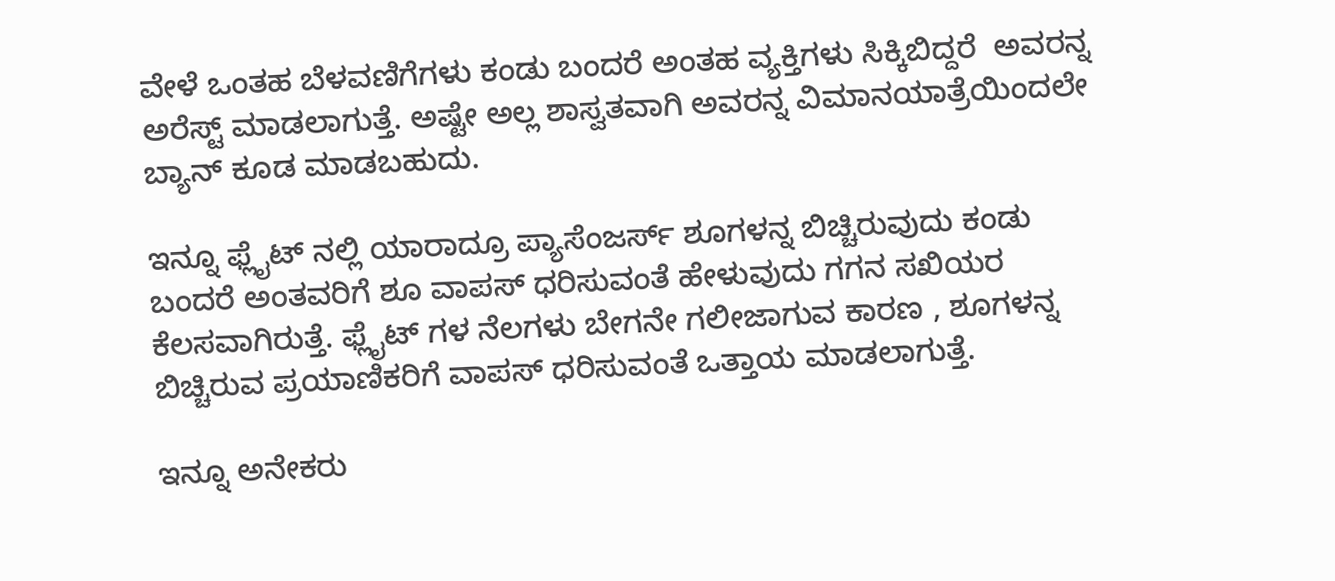ವೇಳೆ ಒಂತಹ ಬೆಳವಣಿಗೆಗಳು ಕಂಡು ಬಂದರೆ ಅಂತಹ ವ್ಯಕ್ತಿಗಳು ಸಿಕ್ಕಿಬಿದ್ದರೆ  ಅವರನ್ನ ಅರೆಸ್ಟ್ ಮಾಡಲಾಗುತ್ತೆ. ಅಷ್ಟೇ ಅಲ್ಲ ಶಾಸ್ವತವಾಗಿ ಅವರನ್ನ ವಿಮಾನಯಾತ್ರೆಯಿಂದಲೇ ಬ್ಯಾನ್ ಕೂಡ ಮಾಡಬಹುದು.

ಇನ್ನೂ ಫ್ಲೈಟ್ ನಲ್ಲಿ ಯಾರಾದ್ರೂ ಪ್ಯಾಸೆಂಜರ್ಸ್ ಶೂಗಳನ್ನ ಬಿಚ್ಚಿರುವುದು ಕಂಡು ಬಂದರೆ ಅಂತವರಿಗೆ ಶೂ ವಾಪಸ್ ಧರಿಸುವಂತೆ ಹೇಳುವುದು ಗಗನ ಸಖಿಯರ ಕೆಲಸವಾಗಿರುತ್ತೆ. ಫ್ಲೈಟ್ ಗಳ ನೆಲಗಳು ಬೇಗನೇ ಗಲೀಜಾಗುವ ಕಾರಣ , ಶೂಗಳನ್ನ ಬಿಚ್ಚಿರುವ ಪ್ರಯಾಣಿಕರಿಗೆ ವಾಪಸ್ ಧರಿಸುವಂತೆ ಒತ್ತಾಯ ಮಾಡಲಾಗುತ್ತೆ.

ಇನ್ನೂ ಅನೇಕರು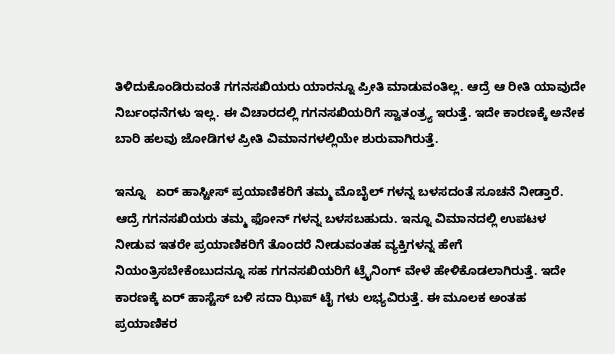ತಿಳಿದುಕೊಂಡಿರುವಂತೆ ಗಗನಸಖಿಯರು ಯಾರನ್ನೂ ಪ್ರೀತಿ ಮಾಡುವಂತಿಲ್ಲ. ಆದ್ರೆ ಆ ರೀತಿ ಯಾವುದೇ ನಿರ್ಬಂಧನೆಗಳು ಇಲ್ಲ. ಈ ವಿಚಾರದಲ್ಲಿ ಗಗನಸಖಿಯರಿಗೆ ಸ್ವಾತಂತ್ರ್ಯ ಇರುತ್ತೆ. ಇದೇ ಕಾರಣಕ್ಕೆ ಅನೇಕ ಬಾರಿ ಹಲವು ಜೋಡಿಗಳ ಪ್ರೀತಿ ವಿಮಾನಗಳಲ್ಲಿಯೇ ಶುರುವಾಗಿರುತ್ತೆ.

ಇನ್ನೂ   ಏರ್ ಹಾಸ್ಟೀಸ್ ಪ್ರಯಾಣಿಕರಿಗೆ ತಮ್ಮ ಮೊಬೈಲ್ ಗಳನ್ನ ಬಳಸದಂತೆ ಸೂಚನೆ ನೀಡ್ತಾರೆ. ಆದ್ರೆ ಗಗನಸಖಿಯರು ತಮ್ಮ ಫೋನ್ ಗಳನ್ನ ಬಳಸಬಹುದು. ಇನ್ನೂ ವಿಮಾನದಲ್ಲಿ ಉಪಟಳ  ನೀಡುವ ಇತರೇ ಪ್ರಯಾಣಿಕರಿಗೆ ತೊಂದರೆ ನೀಡುವಂತಹ ವ್ಯಕ್ತಿಗಳನ್ನ ಹೇಗೆ ನಿಯಂತ್ರಿಸಬೇಕೆಂಬುದನ್ನೂ ಸಹ ಗಗನಸಖಿಯರಿಗೆ ಟ್ರೈನಿಂಗ್ ವೇಳೆ ಹೇಳಿಕೊಡಲಾಗಿರುತ್ತೆ. ಇದೇ ಕಾರಣಕ್ಕೆ ಏರ್ ಹಾಸ್ಟೆಸ್ ಬಳಿ ಸದಾ ಝಿಪ್ ಟೈ ಗಳು ಲಭ್ಯವಿರುತ್ತೆ. ಈ ಮೂಲಕ ಅಂತಹ ಪ್ರಯಾಣಿಕರ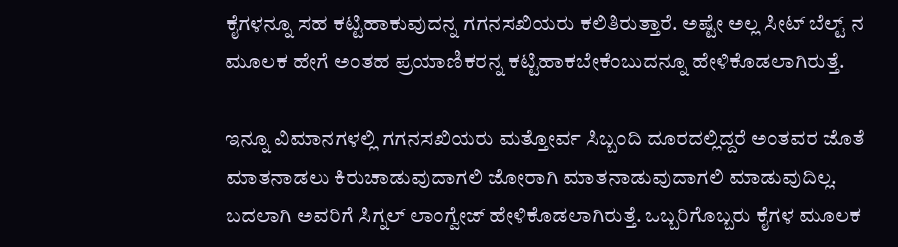ಕೈಗಳನ್ನೂ ಸಹ ಕಟ್ಟಿಹಾಕುವುದನ್ನ ಗಗನಸಖಿಯರು ಕಲಿತಿರುತ್ತಾರೆ. ಅಷ್ಟೇ ಅಲ್ಲ ಸೀಟ್ ಬೆಲ್ಟ್ ನ ಮೂಲಕ ಹೇಗೆ ಅಂತಹ ಪ್ರಯಾಣಿಕರನ್ನ ಕಟ್ಟಿಹಾಕಬೇಕೆಂಬುದನ್ನೂ ಹೇಳಿಕೊಡಲಾಗಿರುತ್ತೆ.

ಇನ್ನೂ ವಿಮಾನಗಳಲ್ಲಿ ಗಗನಸಖಿಯರು ಮತ್ತೋರ್ವ ಸಿಬ್ಬಂದಿ ದೂರದಲ್ಲಿದ್ದರೆ ಅಂತವರ ಜೊತೆ ಮಾತನಾಡಲು ಕಿರುಚಾಡುವುದಾಗಲಿ ಜೋರಾಗಿ ಮಾತನಾಡುವುದಾಗಲಿ ಮಾಡುವುದಿಲ್ಲ. ಬದಲಾಗಿ ಅವರಿಗೆ ಸಿಗ್ನಲ್ ಲಾಂಗ್ವೇಜ್ ಹೇಳಿಕೊಡಲಾಗಿರುತ್ತೆ. ಒಬ್ಬರಿಗೊಬ್ಬರು ಕೈಗಳ ಮೂಲಕ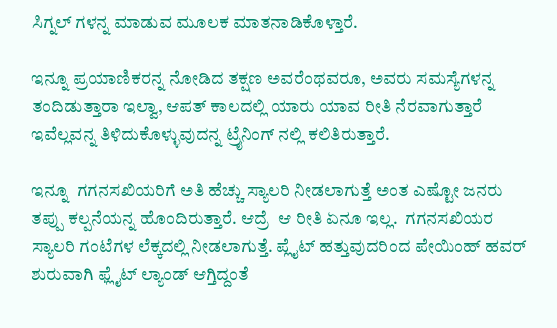ಸಿಗ್ನಲ್ ಗಳನ್ನ ಮಾಡುವ ಮೂಲಕ ಮಾತನಾಡಿಕೊಳ್ತಾರೆ.

ಇನ್ನೂ ಪ್ರಯಾಣಿಕರನ್ನ ನೋಡಿದ ತಕ್ಷಣ ಅವರೆಂಥವರೂ, ಅವರು ಸಮಸ್ಯೆಗಳನ್ನ ತಂದಿಡುತ್ತಾರಾ ಇಲ್ವಾ, ಆಪತ್ ಕಾಲದಲ್ಲಿ ಯಾರು ಯಾವ ರೀತಿ ನೆರವಾಗುತ್ತಾರೆ ಇವೆಲ್ಲವನ್ನ ತಿಳಿದುಕೊಳ್ಳುವುದನ್ನ ಟ್ರೈನಿಂಗ್ ನಲ್ಲಿ ಕಲಿತಿರುತ್ತಾರೆ.

ಇನ್ನೂ  ಗಗನಸಖಿಯರಿಗೆ ಅತಿ ಹೆಚ್ಚು ಸ್ಯಾಲರಿ ನೀಡಲಾಗುತ್ತೆ ಅಂತ ಎಷ್ಟೋ ಜನರು ತಪ್ಪು ಕಲ್ಪನೆಯನ್ನ ಹೊಂದಿರುತ್ತಾರೆ. ಆದ್ರೆ  ಆ ರೀತಿ ಏನೂ ಇಲ್ಲ.  ಗಗನಸಖಿಯರ ಸ್ಯಾಲರಿ ಗಂಟೆಗಳ ಲೆಕ್ಕದಲ್ಲಿ ನೀಡಲಾಗುತ್ತೆ. ಪ್ಲೈಟ್ ಹತ್ತುವುದರಿಂದ ಪೇಯಿಂಹ್ ಹವರ್ ಶುರುವಾಗಿ ಫ್ಲೈಟ್ ಲ್ಯಾಂಡ್ ಆಗ್ತಿದ್ದಂತೆ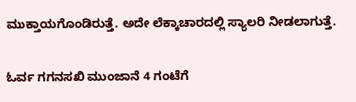ಮುಕ್ತಾಯಗೊಂಡಿರುತ್ತೆ. ಅದೇ ಲೆಕ್ಕಾಚಾರದಲ್ಲಿ ಸ್ಯಾಲರಿ ನೀಡಲಾಗುತ್ತೆ.

ಓರ್ವ ಗಗನಸಖಿ ಮುಂಜಾನೆ 4 ಗಂಟೆಗೆ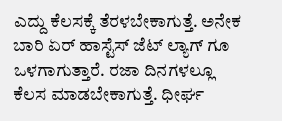ಎದ್ದು ಕೆಲಸಕ್ಕೆ ತೆರಳಬೇಕಾಗುತ್ತೆ. ಅನೇಕ ಬಾರಿ ಏರ್ ಹಾಸ್ಟೆಸ್ ಜೆಟ್ ಲ್ಯಾಗ್ ಗೂ ಒಳಗಾಗುತ್ತಾರೆ. ರಜಾ ದಿನಗಳಲ್ಲೂ ಕೆಲಸ ಮಾಡಬೇಕಾಗುತ್ತೆ. ಧೀರ್ಘ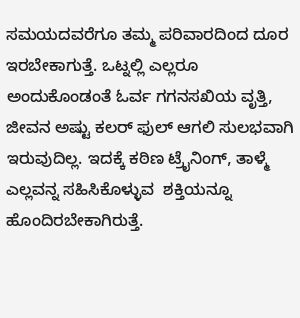ಸಮಯದವರೆಗೂ ತಮ್ಮ ಪರಿವಾರದಿಂದ ದೂರ ಇರಬೇಕಾಗುತ್ತೆ. ಒಟ್ನಲ್ಲಿ ಎಲ್ಲರೂ ಅಂದುಕೊಂಡಂತೆ ಓರ್ವ ಗಗನಸಖಿಯ ವೃತ್ತಿ, ಜೀವನ ಅಷ್ಟು ಕಲರ್ ಫುಲ್ ಆಗಲಿ ಸುಲಭವಾಗಿ ಇರುವುದಿಲ್ಲ. ಇದಕ್ಕೆ ಕಠಿಣ ಟ್ರೈನಿಂಗ್, ತಾಳ್ಮೆ ಎಲ್ಲವನ್ನ ಸಹಿಸಿಕೊಳ್ಳುವ  ಶಕ್ತಿಯನ್ನೂ  ಹೊಂದಿರಬೇಕಾಗಿರುತ್ತೆ.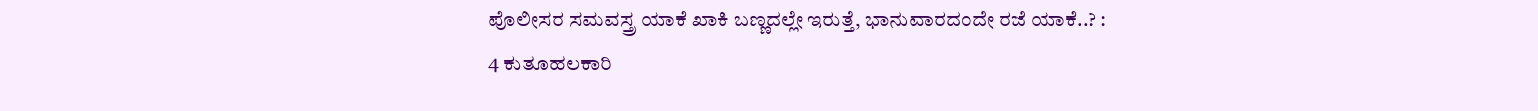ಪೊಲೀಸರ ಸಮವಸ್ತ್ರ ಯಾಕೆ ಖಾಕಿ ಬಣ್ಣದಲ್ಲೇ ಇರುತ್ತೆ, ಭಾನುವಾರದಂದೇ ರಜೆ ಯಾಕೆ..? : 4 ಕುತೂಹಲಕಾರಿ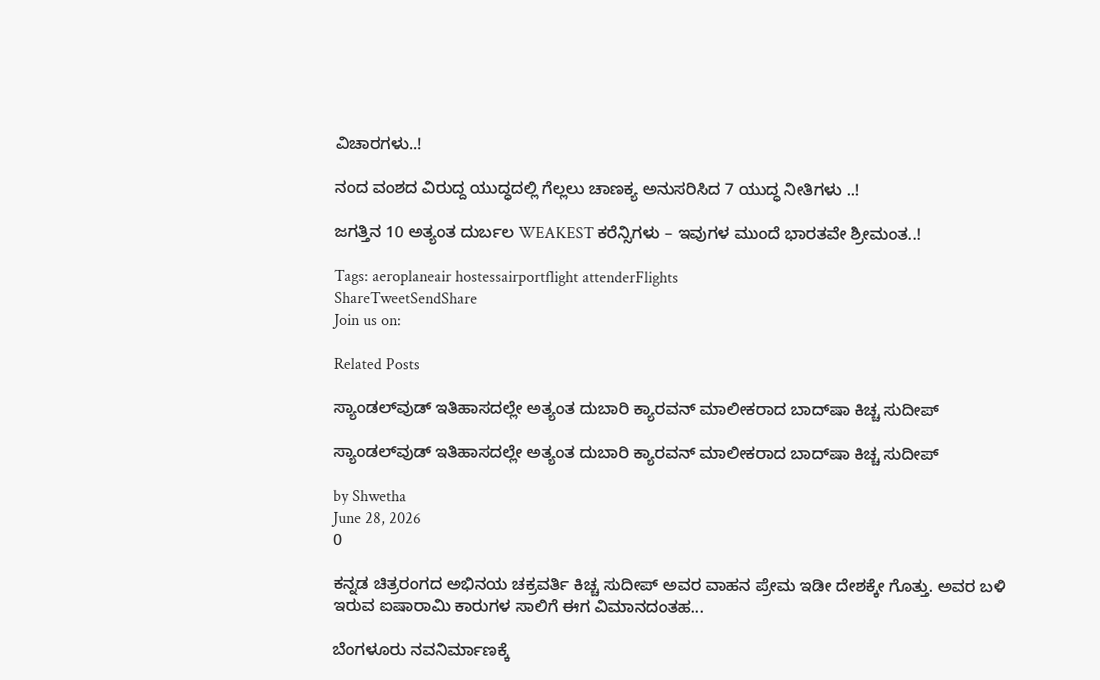ವಿಚಾರಗಳು..!

ನಂದ ವಂಶದ ವಿರುದ್ದ ಯುದ್ಧದಲ್ಲಿ ಗೆಲ್ಲಲು ಚಾಣಕ್ಯ ಅನುಸರಿಸಿದ 7 ಯುದ್ಧ ನೀತಿಗಳು ..!

ಜಗತ್ತಿನ 10 ಅತ್ಯಂತ ದುರ್ಬಲ WEAKEST ಕರೆನ್ಸಿಗಳು – ಇವುಗಳ ಮುಂದೆ ಭಾರತವೇ ಶ್ರೀಮಂತ..!

Tags: aeroplaneair hostessairportflight attenderFlights
ShareTweetSendShare
Join us on:

Related Posts

ಸ್ಯಾಂಡಲ್‌ವುಡ್ ಇತಿಹಾಸದಲ್ಲೇ ಅತ್ಯಂತ ದುಬಾರಿ ಕ್ಯಾರವನ್ ಮಾಲೀಕರಾದ ಬಾದ್‌ಷಾ ಕಿಚ್ಚ ಸುದೀಪ್

ಸ್ಯಾಂಡಲ್‌ವುಡ್ ಇತಿಹಾಸದಲ್ಲೇ ಅತ್ಯಂತ ದುಬಾರಿ ಕ್ಯಾರವನ್ ಮಾಲೀಕರಾದ ಬಾದ್‌ಷಾ ಕಿಚ್ಚ ಸುದೀಪ್

by Shwetha
June 28, 2026
0

ಕನ್ನಡ ಚಿತ್ರರಂಗದ ಅಭಿನಯ ಚಕ್ರವರ್ತಿ ಕಿಚ್ಚ ಸುದೀಪ್ ಅವರ ವಾಹನ ಪ್ರೇಮ ಇಡೀ ದೇಶಕ್ಕೇ ಗೊತ್ತು. ಅವರ ಬಳಿ ಇರುವ ಐಷಾರಾಮಿ ಕಾರುಗಳ ಸಾಲಿಗೆ ಈಗ ವಿಮಾನದಂತಹ...

ಬೆಂಗಳೂರು ನವನಿರ್ಮಾಣಕ್ಕೆ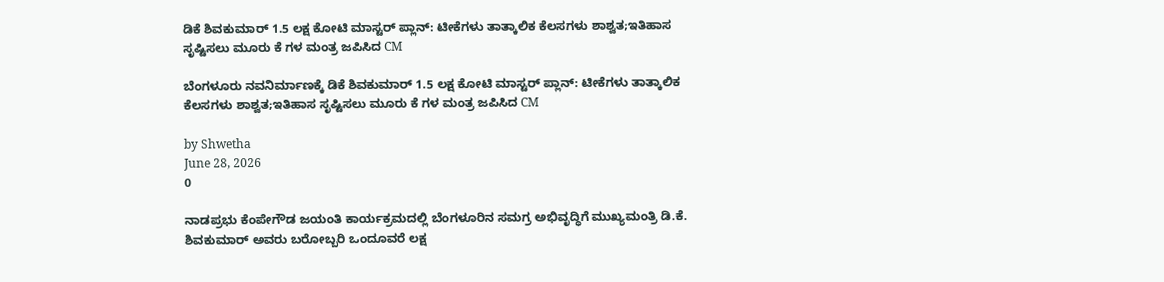ಡಿಕೆ ಶಿವಕುಮಾರ್ 1.5 ಲಕ್ಷ ಕೋಟಿ ಮಾಸ್ಟರ್ ಪ್ಲಾನ್: ಟೀಕೆಗಳು ತಾತ್ಕಾಲಿಕ ಕೆಲಸಗಳು ಶಾಶ್ವತ;ಇತಿಹಾಸ ಸೃಷ್ಟಿಸಲು ಮೂರು ಕೆ ಗಳ ಮಂತ್ರ ಜಪಿಸಿದ CM

ಬೆಂಗಳೂರು ನವನಿರ್ಮಾಣಕ್ಕೆ ಡಿಕೆ ಶಿವಕುಮಾರ್ 1.5 ಲಕ್ಷ ಕೋಟಿ ಮಾಸ್ಟರ್ ಪ್ಲಾನ್: ಟೀಕೆಗಳು ತಾತ್ಕಾಲಿಕ ಕೆಲಸಗಳು ಶಾಶ್ವತ;ಇತಿಹಾಸ ಸೃಷ್ಟಿಸಲು ಮೂರು ಕೆ ಗಳ ಮಂತ್ರ ಜಪಿಸಿದ CM

by Shwetha
June 28, 2026
0

ನಾಡಪ್ರಭು ಕೆಂಪೇಗೌಡ ಜಯಂತಿ ಕಾರ್ಯಕ್ರಮದಲ್ಲಿ ಬೆಂಗಳೂರಿನ ಸಮಗ್ರ ಅಭಿವೃದ್ಧಿಗೆ ಮುಖ್ಯಮಂತ್ರಿ ಡಿ.ಕೆ. ಶಿವಕುಮಾರ್ ಅವರು ಬರೋಬ್ಬರಿ ಒಂದೂವರೆ ಲಕ್ಷ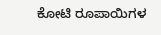ಕೋಟಿ ರೂಪಾಯಿಗಳ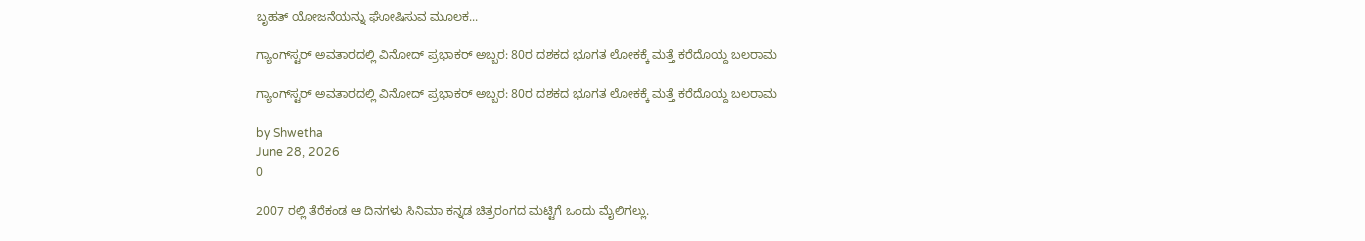ಬೃಹತ್ ಯೋಜನೆಯನ್ನು ಘೋಷಿಸುವ ಮೂಲಕ...

ಗ್ಯಾಂಗ್‌ಸ್ಟರ್ ಅವತಾರದಲ್ಲಿ ವಿನೋದ್ ಪ್ರಭಾಕರ್ ಅಬ್ಬರ: 80ರ ದಶಕದ ಭೂಗತ ಲೋಕಕ್ಕೆ ಮತ್ತೆ ಕರೆದೊಯ್ದ ಬಲರಾಮ

ಗ್ಯಾಂಗ್‌ಸ್ಟರ್ ಅವತಾರದಲ್ಲಿ ವಿನೋದ್ ಪ್ರಭಾಕರ್ ಅಬ್ಬರ: 80ರ ದಶಕದ ಭೂಗತ ಲೋಕಕ್ಕೆ ಮತ್ತೆ ಕರೆದೊಯ್ದ ಬಲರಾಮ

by Shwetha
June 28, 2026
0

2007 ರಲ್ಲಿ ತೆರೆಕಂಡ ಆ ದಿನಗಳು ಸಿನಿಮಾ ಕನ್ನಡ ಚಿತ್ರರಂಗದ ಮಟ್ಟಿಗೆ ಒಂದು ಮೈಲಿಗಲ್ಲು.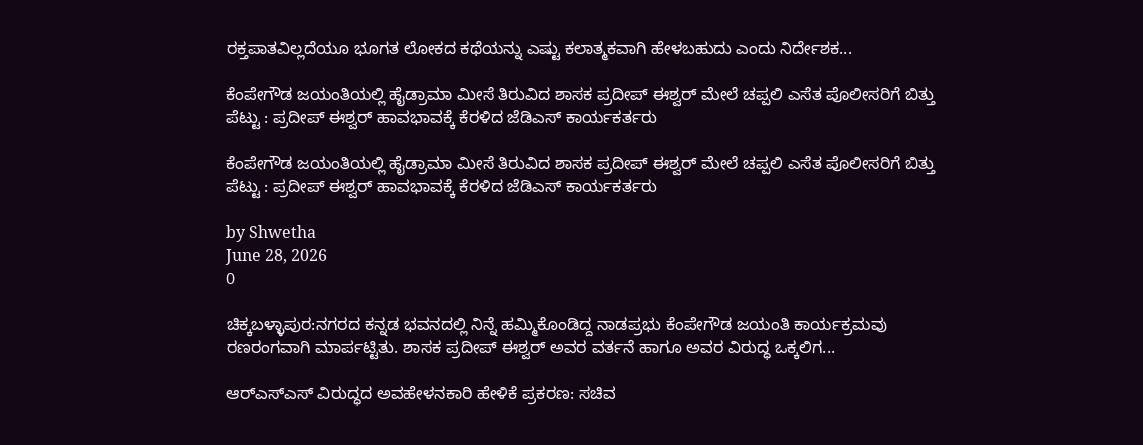ರಕ್ತಪಾತವಿಲ್ಲದೆಯೂ ಭೂಗತ ಲೋಕದ ಕಥೆಯನ್ನು ಎಷ್ಟು ಕಲಾತ್ಮಕವಾಗಿ ಹೇಳಬಹುದು ಎಂದು ನಿರ್ದೇಶಕ...

ಕೆಂಪೇಗೌಡ ಜಯಂತಿಯಲ್ಲಿ ಹೈಡ್ರಾಮಾ ಮೀಸೆ ತಿರುವಿದ ಶಾಸಕ ಪ್ರದೀಪ್ ಈಶ್ವರ್ ಮೇಲೆ ಚಪ್ಪಲಿ ಎಸೆತ ಪೊಲೀಸರಿಗೆ ಬಿತ್ತು ಪೆಟ್ಟು : ಪ್ರದೀಪ್ ಈಶ್ವರ್ ಹಾವಭಾವಕ್ಕೆ ಕೆರಳಿದ ಜೆಡಿಎಸ್ ಕಾರ್ಯಕರ್ತರು

ಕೆಂಪೇಗೌಡ ಜಯಂತಿಯಲ್ಲಿ ಹೈಡ್ರಾಮಾ ಮೀಸೆ ತಿರುವಿದ ಶಾಸಕ ಪ್ರದೀಪ್ ಈಶ್ವರ್ ಮೇಲೆ ಚಪ್ಪಲಿ ಎಸೆತ ಪೊಲೀಸರಿಗೆ ಬಿತ್ತು ಪೆಟ್ಟು : ಪ್ರದೀಪ್ ಈಶ್ವರ್ ಹಾವಭಾವಕ್ಕೆ ಕೆರಳಿದ ಜೆಡಿಎಸ್ ಕಾರ್ಯಕರ್ತರು

by Shwetha
June 28, 2026
0

ಚಿಕ್ಕಬಳ್ಳಾಪುರ:ನಗರದ ಕನ್ನಡ ಭವನದಲ್ಲಿ ನಿನ್ನೆ ಹಮ್ಮಿಕೊಂಡಿದ್ದ ನಾಡಪ್ರಭು ಕೆಂಪೇಗೌಡ ಜಯಂತಿ ಕಾರ್ಯಕ್ರಮವು ರಣರಂಗವಾಗಿ ಮಾರ್ಪಟ್ಟಿತು. ಶಾಸಕ ಪ್ರದೀಪ್ ಈಶ್ವರ್ ಅವರ ವರ್ತನೆ ಹಾಗೂ ಅವರ ವಿರುದ್ಧ ಒಕ್ಕಲಿಗ...

ಆರ್‌ಎಸ್‌ಎಸ್‌ ವಿರುದ್ಧದ ಅವಹೇಳನಕಾರಿ ಹೇಳಿಕೆ ಪ್ರಕರಣ: ಸಚಿವ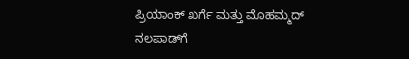ಪ್ರಿಯಾಂಕ್ ಖರ್ಗೆ ಮತ್ತು ಮೊಹಮ್ಮದ್ ನಲಪಾಡ್‌ಗೆ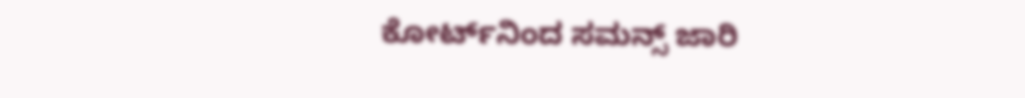ಕೋರ್ಟ್‌ನಿಂದ ಸಮನ್ಸ್ ಜಾರಿ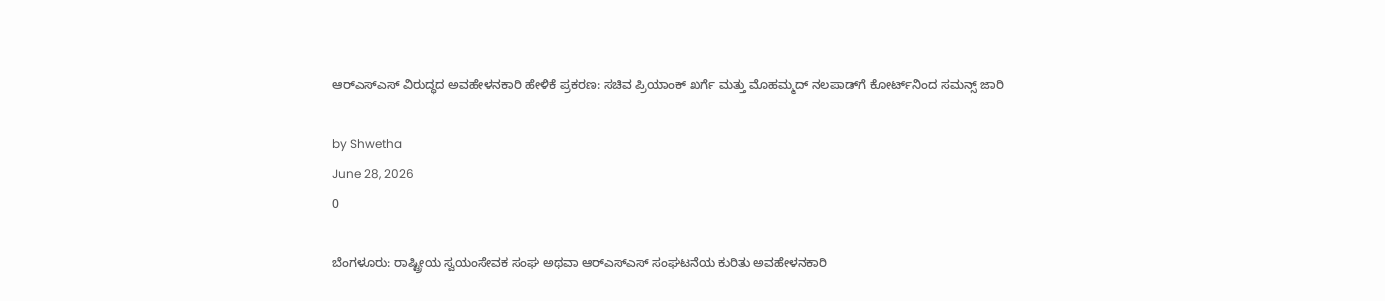ಆರ್‌ಎಸ್‌ಎಸ್‌ ವಿರುದ್ಧದ ಅವಹೇಳನಕಾರಿ ಹೇಳಿಕೆ ಪ್ರಕರಣ: ಸಚಿವ ಪ್ರಿಯಾಂಕ್ ಖರ್ಗೆ ಮತ್ತು ಮೊಹಮ್ಮದ್ ನಲಪಾಡ್‌ಗೆ ಕೋರ್ಟ್‌ನಿಂದ ಸಮನ್ಸ್ ಜಾರಿ

by Shwetha
June 28, 2026
0

ಬೆಂಗಳೂರು: ರಾಷ್ಟ್ರೀಯ ಸ್ವಯಂಸೇವಕ ಸಂಘ ಅಥವಾ ಆರ್‌ಎಸ್‌ಎಸ್‌ ಸಂಘಟನೆಯ ಕುರಿತು ಅವಹೇಳನಕಾರಿ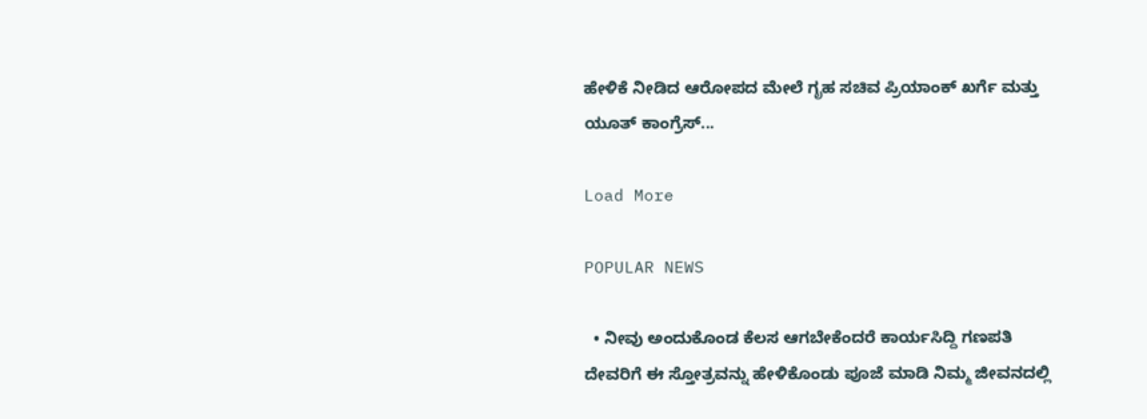ಹೇಳಿಕೆ ನೀಡಿದ ಆರೋಪದ ಮೇಲೆ ಗೃಹ ಸಚಿವ ಪ್ರಿಯಾಂಕ್ ಖರ್ಗೆ ಮತ್ತು ಯೂತ್ ಕಾಂಗ್ರೆಸ್...

Load More

POPULAR NEWS

  • ನೀವು ಅಂದುಕೊಂಡ ಕೆಲಸ ಆಗಬೇಕೆಂದರೆ ಕಾರ್ಯಸಿದ್ದಿ ಗಣಪತಿ ದೇವರಿಗೆ ಈ ಸ್ತೋತ್ರವನ್ನು ಹೇಳಿಕೊಂಡು ಪೂಜೆ ಮಾಡಿ ನಿಮ್ಮ ಜೀವನದಲ್ಲಿ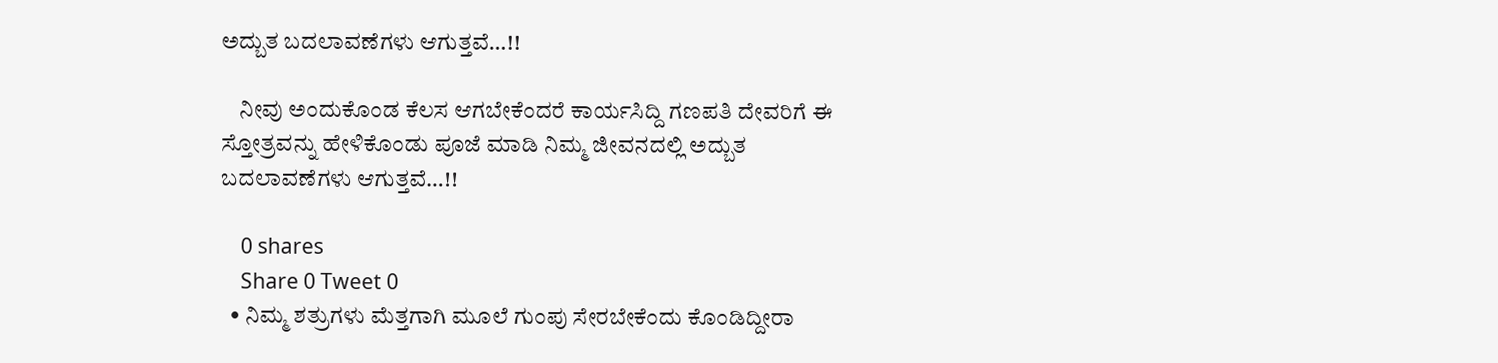ಅದ್ಬುತ ಬದಲಾವಣೆಗಳು ಆಗುತ್ತವೆ…!!

    ನೀವು ಅಂದುಕೊಂಡ ಕೆಲಸ ಆಗಬೇಕೆಂದರೆ ಕಾರ್ಯಸಿದ್ದಿ ಗಣಪತಿ ದೇವರಿಗೆ ಈ ಸ್ತೋತ್ರವನ್ನು ಹೇಳಿಕೊಂಡು ಪೂಜೆ ಮಾಡಿ ನಿಮ್ಮ ಜೀವನದಲ್ಲಿ ಅದ್ಬುತ ಬದಲಾವಣೆಗಳು ಆಗುತ್ತವೆ…!!

    0 shares
    Share 0 Tweet 0
  • ನಿಮ್ಮ ಶತ್ರುಗಳು ಮೆತ್ತಗಾಗಿ ಮೂಲೆ ಗುಂಪು ಸೇರಬೇಕೆಂದು ಕೊಂಡಿದ್ದೀರಾ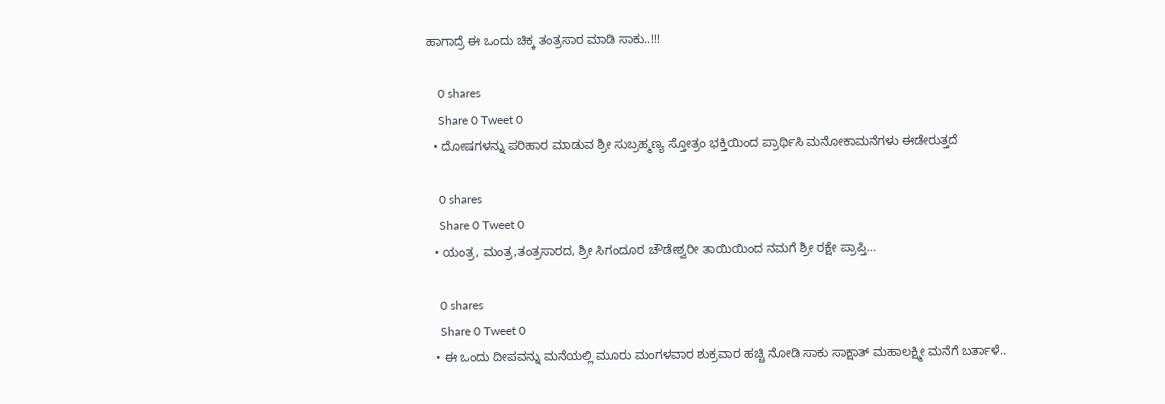ಹಾಗಾದ್ರೆ ಈ ಒಂದು ಚಿಕ್ಕ ತಂತ್ರಸಾರ ಮಾಡಿ ಸಾಕು..!!!

    0 shares
    Share 0 Tweet 0
  • ದೋಷಗಳನ್ನು ಪರಿಹಾರ ಮಾಡುವ ಶ್ರೀ ಸುಬ್ರಹ್ಮಣ್ಯ ಸ್ತೋತ್ರಂ ಭಕ್ತಿಯಿಂದ ಪ್ರಾರ್ಥಿಸಿ ಮನೋಕಾಮನೆಗಳು ಈಡೇರುತ್ತದೆ

    0 shares
    Share 0 Tweet 0
  • ಯಂತ್ರ, ಮಂತ್ರ,ತಂತ್ರಸಾರದ, ಶ್ರೀ ಸಿಗಂದೂರ ಚೌಡೇಶ್ವರೀ ತಾಯಿಯಿಂದ ನಮಗೆ ಶ್ರೀ ರಕ್ಷೇ ಪ್ರಾಪ್ತಿ…

    0 shares
    Share 0 Tweet 0
  • ಈ ಒಂದು ದೀಪವನ್ನು ಮನೆಯಲ್ಲಿ ಮೂರು ಮಂಗಳವಾರ ಶುಕ್ರವಾರ ಹಚ್ಚಿ ನೋಡಿ ಸಾಕು ಸಾಕ್ಷಾತ್ ಮಹಾಲಕ್ಷ್ಮೀ ಮನೆಗೆ ಬರ್ತಾಳೆ..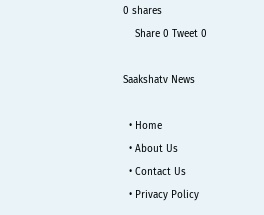0 shares
    Share 0 Tweet 0

Saakshatv News

  • Home
  • About Us
  • Contact Us
  • Privacy Policy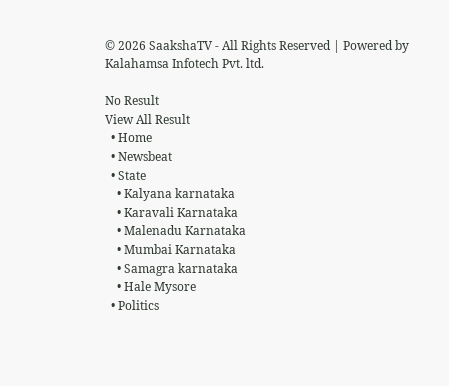© 2026 SaakshaTV - All Rights Reserved | Powered by Kalahamsa Infotech Pvt. ltd.

No Result
View All Result
  • Home
  • Newsbeat
  • State
    • Kalyana karnataka
    • Karavali Karnataka
    • Malenadu Karnataka
    • Mumbai Karnataka
    • Samagra karnataka
    • Hale Mysore
  • Politics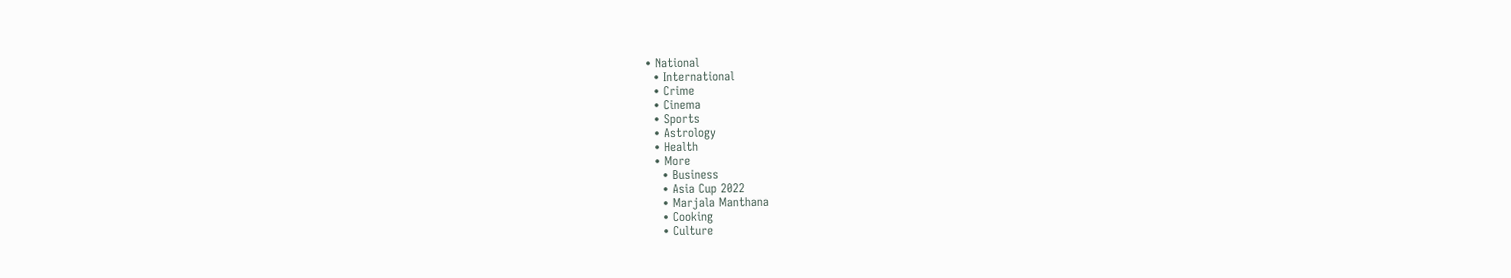• National
  • International
  • Crime
  • Cinema
  • Sports
  • Astrology
  • Health
  • More
    • Business
    • Asia Cup 2022
    • Marjala Manthana
    • Cooking
    • Culture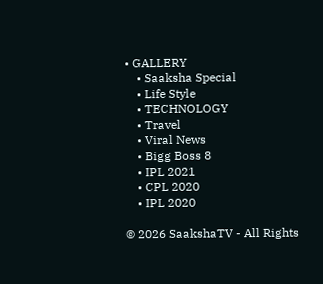• GALLERY
    • Saaksha Special
    • Life Style
    • TECHNOLOGY
    • Travel
    • Viral News
    • Bigg Boss 8
    • IPL 2021
    • CPL 2020
    • IPL 2020

© 2026 SaakshaTV - All Rights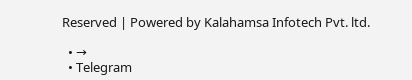Reserved | Powered by Kalahamsa Infotech Pvt. ltd.

  • →
  • Telegram